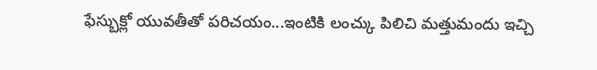ఫేస్బుక్లో యువతీతో పరిచయం...ఇంటికి లంచ్కు పిలిచి మత్తుమందు ఇచ్చి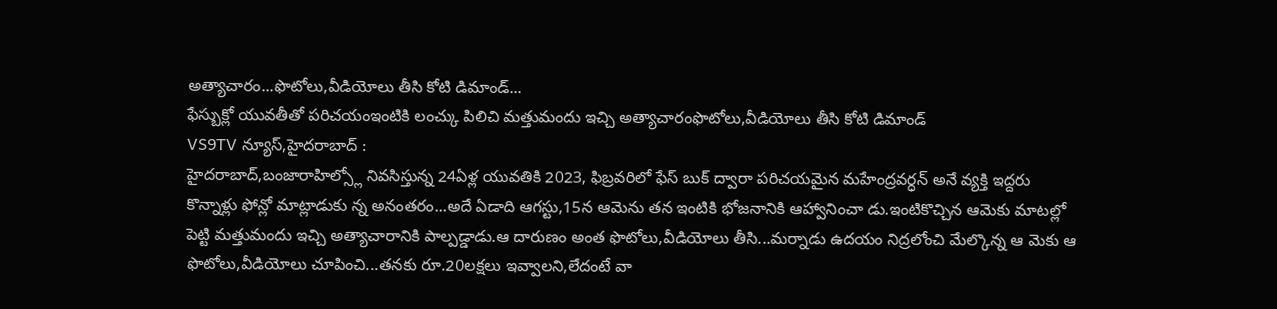అత్యాచారం...ఫొటోలు,వీడియోలు తీసి కోటి డిమాండ్...
ఫేస్బుక్లో యువతీతో పరిచయంఇంటికి లంచ్కు పిలిచి మత్తుమందు ఇచ్చి అత్యాచారంఫొటోలు,వీడియోలు తీసి కోటి డిమాండ్
VS9TV న్యూస్,హైదరాబాద్ :
హైదరాబాద్,బంజారాహిల్స్లో నివసిస్తున్న 24ఏళ్ల యువతికి 2023, ఫిబ్రవరిలో ఫేస్ బుక్ ద్వారా పరిచయమైన మహేంద్రవర్ధన్ అనే వ్యక్తి ఇద్దరు కొన్నాళ్లు ఫోన్లో మాట్లాడుకు న్న అనంతరం...అదే ఏడాది ఆగస్టు,15న ఆమెను తన ఇంటికి భోజనానికి ఆహ్వానించా డు.ఇంటికొచ్చిన ఆమెకు మాటల్లో పెట్టి మత్తుమందు ఇచ్చి అత్యాచారానికి పాల్పడ్డాడు.ఆ దారుణం అంత ఫొటోలు,వీడియోలు తీసి...మర్నాడు ఉదయం నిద్రలోంచి మేల్కొన్న ఆ మెకు ఆ ఫొటోలు,వీడియోలు చూపించి...తనకు రూ.20లక్షలు ఇవ్వాలని,లేదంటే వా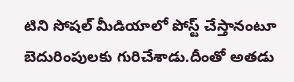టిని సోషల్ మీడియాలో పోస్ట్ చేస్తానంటూ బెదురింపులకు గురిచేశాడు.దీంతో అతడు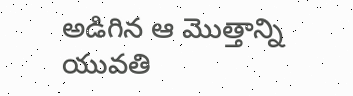అడిగిన ఆ మొత్తాన్ని యువతి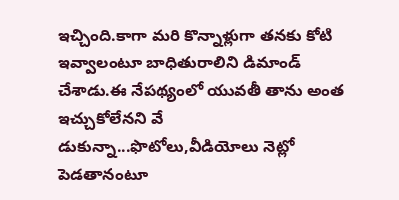ఇచ్చింది.కాగా మరి కొన్నాళ్లుగా తనకు కోటి ఇవ్వాలంటూ బాధితురాలిని డిమాండ్ చేశాడు.ఈ నేపథ్యంలో యువతీ తాను అంత ఇచ్చుకోలేనని వే డుకున్నా...ఫొటోలు,వీడియోలు నెట్లో పెడతానంటూ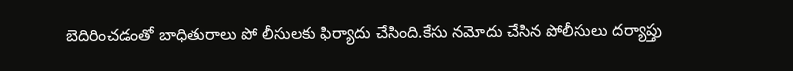బెదిరించడంతో బాధితురాలు పో లీసులకు ఫిర్యాదు చేసింది.కేసు నమోదు చేసిన పోలీసులు దర్యాప్తు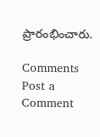ప్రారంభించారు.

Comments
Post a Comment